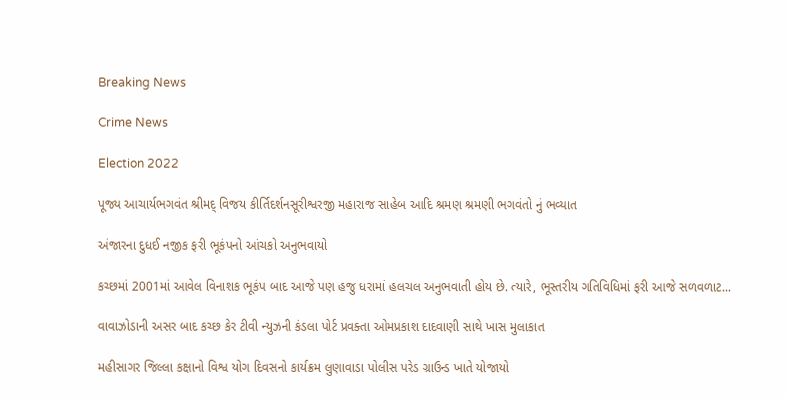Breaking News

Crime News

Election 2022

પૂજ્ય આચાર્યભગવંત શ્રીમદ્ વિજય કીર્તિદર્શનસૂરીશ્વરજી મહારાજ સાહેબ આદિ શ્રમણ શ્રમણી ભગવંતો નું ભવ્યાત

અંજારના દુધઈ નજીક ફરી ભૂકંપનો આંચકો અનુભવાયો

કચ્છમાં 2001માં આવેલ વિનાશક ભૂકંપ બાદ આજે પણ હજુ ધરામાં હલચલ અનુભવાતી હોય છે. ત્યારે, ભૂસ્તરીય ગતિવિધિમાં ફરી આજે સળવળાટ...

વાવાઝોડાની અસર બાદ કચ્છ કેર ટીવી ન્યુઝની કંડલા પોર્ટ પ્રવક્તા ઓમપ્રકાશ દાદવાણી સાથે ખાસ મુલાકાત

મહીસાગર જિલ્લા કક્ષાનો વિશ્વ યોગ દિવસનો કાર્યક્રમ લુણાવાડા પોલીસ પરેડ ગ્રાઉન્ડ ખાતે યોજાયો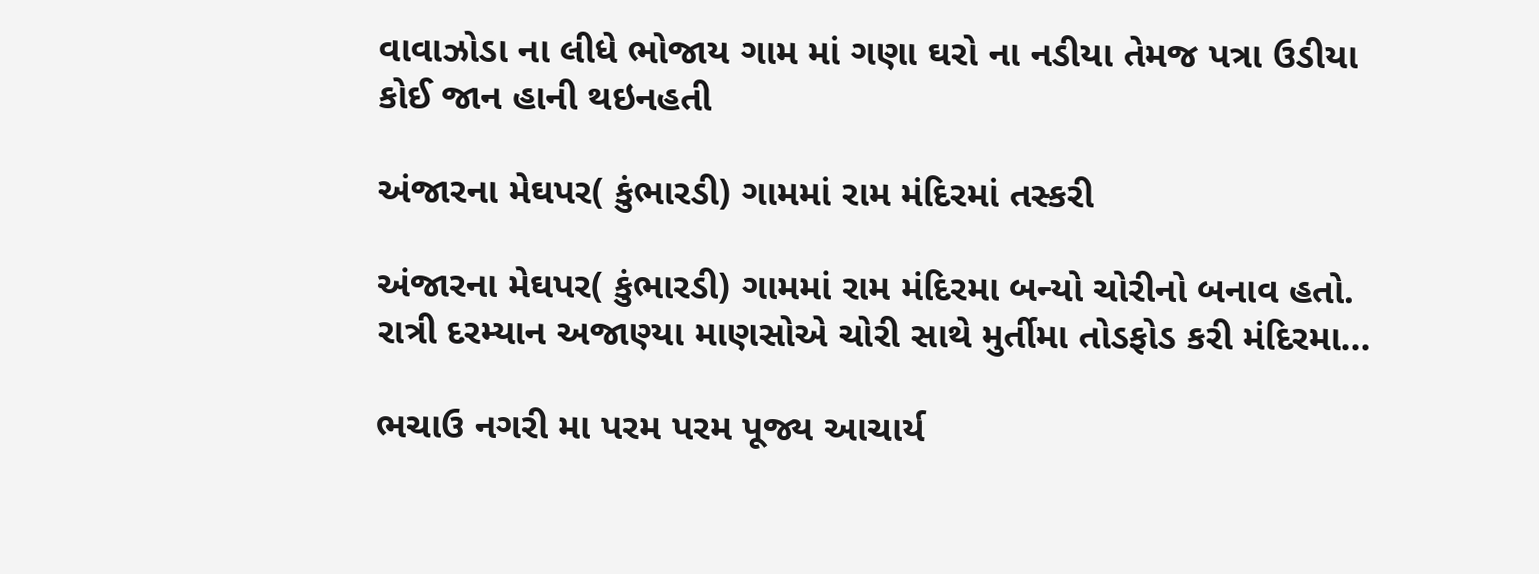વાવાઝોડા ના લીધે ભોજાય ગામ માં ગણા ઘરો ના નડીયા તેમજ પત્રા ઉડીયા કોઈ જાન હાની થઇનહતી

અંજારના મેઘપર( કુંભારડી) ગામમાં રામ મંદિરમાં તસ્કરી

અંજારના મેઘપર( કુંભારડી) ગામમાં રામ મંદિરમા બન્યો ચોરીનો બનાવ હતો. રાત્રી દરમ્યાન અજાણ્યા માણસોએ ચોરી સાથે મુર્તીમા તોડફોડ કરી મંદિરમા...

ભચાઉ નગરી મા પરમ પરમ પૂજ્ય આચાર્ય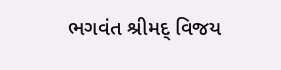ભગવંત શ્રીમદ્ વિજય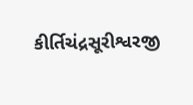કીર્તિચંદ્રસૂરીશ્વરજી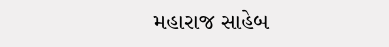મહારાજ સાહેબ